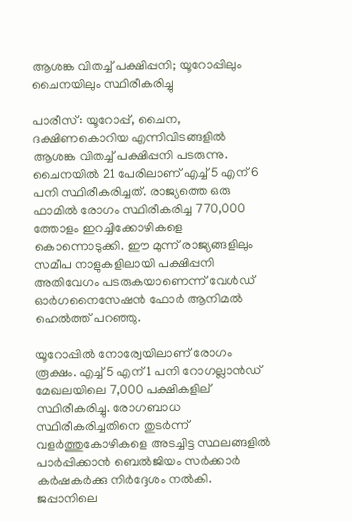ആശങ്ക വിതച്ച് പക്ഷിപ്പനി; യൂറോപ്പിലും ചൈനയിലും സ്ഥിരീകരിച്ചു

പാരീസ്: യൂറോപ്പ്, ചൈന, ദക്ഷിണകൊറിയ എന്നിവിടങ്ങളില്‍ ആശങ്ക വിതച്ച് പക്ഷിപ്പനി പടരുന്നു. ചൈനയില്‍ 21 പേരിലാണ് എച്ച് 5 എന് 6 പനി സ്ഥിരീകരിച്ചത്. രാജ്യത്തെ ഒരു ഫാമില്‍ രോഗം സ്ഥിരീകരിച്ച 770,000 ത്തോളം ഇറച്ചിക്കോഴികളെ കൊന്നൊടുക്കി. ഈ മുന്ന് രാജ്യങ്ങളിലും സമീപ നാളുകളിലായി പക്ഷിപ്പനി അതിവേഗം പടരുകയാണെന്ന് വേള്‍ഡ് ഓര്‍ഗനൈസേഷന്‍ ഫോര്‍ ആനിമല്‍ ഹെല്‍ത്ത് പറഞ്ഞു.

യൂറോപ്പില്‍ നോര്വേയിലാണ് രോഗം രൂക്ഷം. എച്ച് 5 എന് 1 പനി റോഗല്ലാന്‍ഡ് മേഖലയിലെ 7,000 പക്ഷികളില് സ്ഥിരീകരിച്ചു. രോഗബാധ സ്ഥിരീകരിച്ചതിനെ തുടര്‍ന്ന് വളര്‍ത്തുകോഴികളെ അടച്ചിട്ട സ്ഥലങ്ങളില്‍ പാര്‍പ്പിക്കാന്‍ ബെല്‍ജിയം സര്‍ക്കാര്‍ കര്‍ഷകര്‍ക്കു നിര്‍ദ്ദേശം നല്‍കി. ജപ്പാനിലെ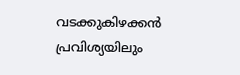വടക്കുകിഴക്കന്‍ പ്രവിശ്യയിലും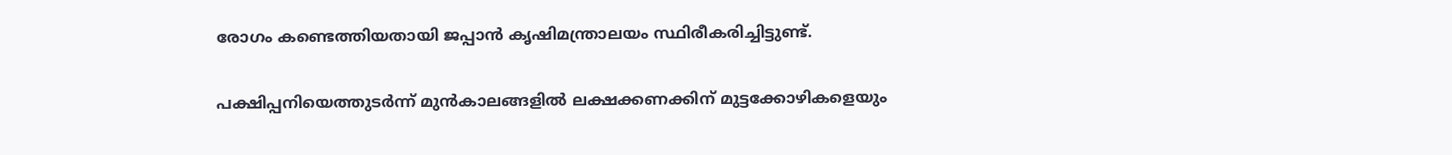രോഗം കണ്ടെത്തിയതായി ജപ്പാന്‍ കൃഷിമന്ത്രാലയം സ്ഥിരീകരിച്ചിട്ടുണ്ട്.

പക്ഷിപ്പനിയെത്തുടര്‍ന്ന് മുന്‍കാലങ്ങളില്‍ ലക്ഷക്കണക്കിന് മുട്ടക്കോഴികളെയും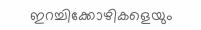ഇറച്ചിക്കോഴികളെയും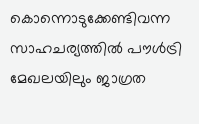കൊന്നൊടുക്കേണ്ടിവന്ന സാഹചര്യത്തില്‍ പൗള്‍ട്രി മേഖലയിലും ജാഗ്രത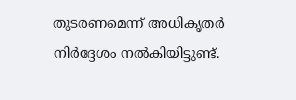തുടരണമെന്ന് അധികൃതര്‍ നിര്‍ദ്ദേശം നല്‍കിയിട്ടുണ്ട്.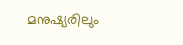മനുഷ്യരിലും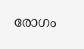രോഗം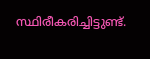സ്ഥിരീകരിച്ചിട്ടുണ്ട്.